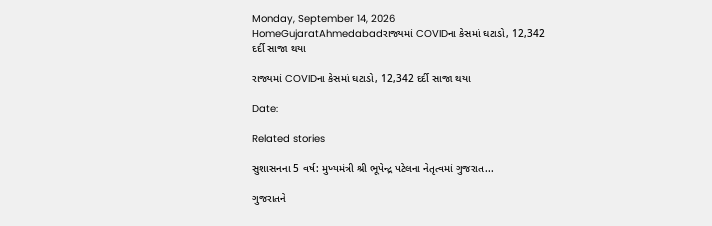Monday, September 14, 2026
HomeGujaratAhmedabadરાજ્યમાં COVIDના કેસમાં ઘટાડો, 12,342 દર્દી સાજા થયા

રાજ્યમાં COVIDના કેસમાં ઘટાડો, 12,342 દર્દી સાજા થયા

Date:

Related stories

સુશાસનના 5 વર્ષ: મુખ્યમંત્રી શ્રી ભૂપેન્દ્ર પટેલના નેતૃત્વમાં ગુજરાત...

ગુજરાતને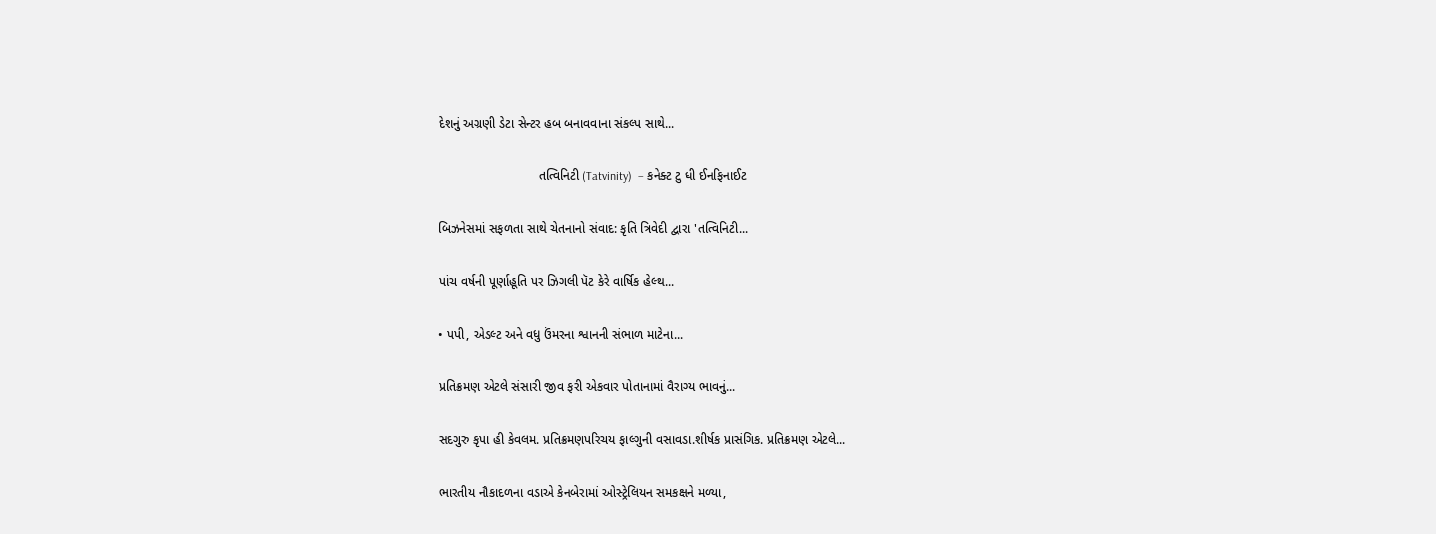દેશનું અગ્રણી ડેટા સેન્ટર હબ બનાવવાના સંકલ્પ સાથે...

                            તત્વિનિટી (Tatvinity)  – કનેક્ટ ટુ ધી ઈનફિનાઈટ

બિઝનેસમાં સફળતા સાથે ચેતનાનો સંવાદ: કૃતિ ત્રિવેદી દ્વારા 'તત્વિનિટી...

પાંચ વર્ષની પૂર્ણાહૂતિ પર ઝિગલી પૅટ કેરે વાર્ષિક હેલ્થ...

• પપી, એડલ્ટ અને વધુ ઉંમરના શ્વાનની સંભાળ માટેના...

પ્રતિક્રમણ એટલે સંસારી જીવ ફરી એકવાર પોતાનામાં વૈરાગ્ય ભાવનું...

સદગુરુ કૃપા હી કેવલમ. પ્રતિક્રમણપરિચય ફાલ્ગુની વસાવડા.શીર્ષક પ્રાસંગિક. પ્રતિક્રમણ એટલે...

ભારતીય નૌકાદળના વડાએ કેનબેરામાં ઓસ્ટ્રેલિયન સમકક્ષને મળ્યા,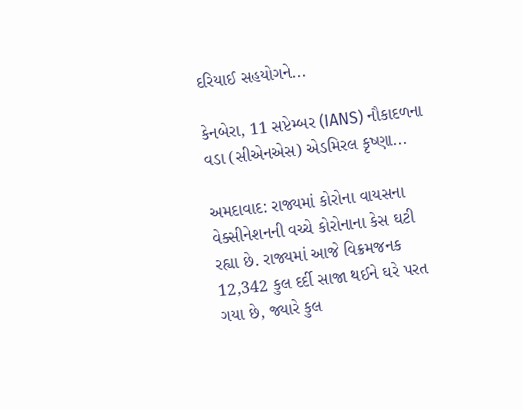દરિયાઈ સહયોગને...

કેનબેરા, 11 સપ્ટેમ્બર (IANS) નૌકાદળના વડા (સીએનએસ) એડમિરલ કૃષ્ણા...

અમદાવાદ: રાજ્યમાં કોરોના વાયસના વેક્સીનેશનની વચ્ચે કોરોનાના કેસ ઘટી રહ્યા છે. રાજ્યમાં આજે વિક્રમજનક 12,342 કુલ દર્દી સાજા થઈને ઘરે પરત ગયા છે, જ્યારે કુલ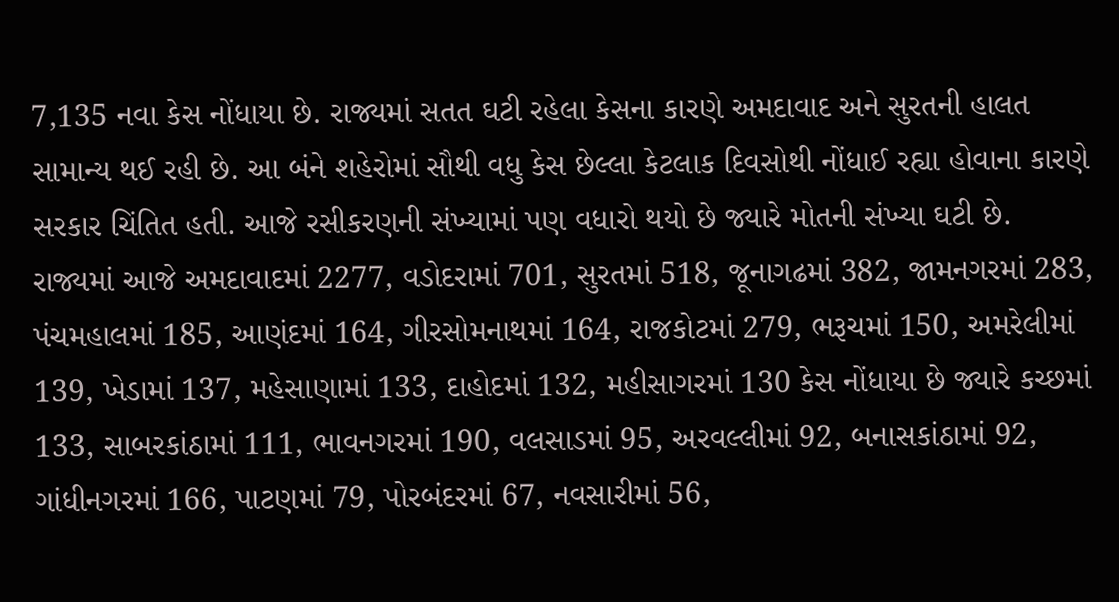7,135 નવા કેસ નોંધાયા છે. રાજ્યમાં સતત ઘટી રહેલા કેસના કારણે અમદાવાદ અને સુરતની હાલત સામાન્ય થઈ રહી છે. આ બંને શહેરોમાં સૌથી વધુ કેસ છેલ્લા કેટલાક દિવસોથી નોંધાઈ રહ્યા હોવાના કારણે સરકાર ચિંતિત હતી. આજે રસીકરણની સંખ્યામાં પણ વધારો થયો છે જ્યારે મોતની સંખ્યા ઘટી છે. રાજ્યમાં આજે અમદાવાદમાં 2277, વડોદરામાં 701, સુરતમાં 518, જૂનાગઢમાં 382, જામનગરમાં 283, પંચમહાલમાં 185, આણંદમાં 164, ગીરસોમનાથમાં 164, રાજકોટમાં 279, ભરૂચમાં 150, અમરેલીમાં 139, ખેડામાં 137, મહેસાણામાં 133, દાહોદમાં 132, મહીસાગરમાં 130 કેસ નોંધાયા છે જ્યારે કચ્છમાં 133, સાબરકાંઠામાં 111, ભાવનગરમાં 190, વલસાડમાં 95, અરવલ્લીમાં 92, બનાસકાંઠામાં 92, ગાંધીનગરમાં 166, પાટણમાં 79, પોરબંદરમાં 67, નવસારીમાં 56,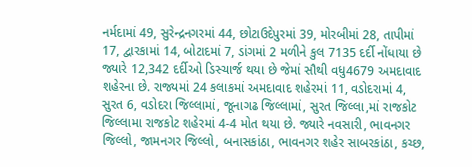નર્મદામાં 49, સુરેન્દ્રનગરમાં 44, છોટાઉદેપુરમાં 39, મોરબીમાં 28, તાપીમાં 17, દ્વારકામાં 14, બોટાદમાં 7, ડાંગમાં 2 મળીને કુલ 7135 દર્દી નોંધાયા છે જ્યારે 12,342 દર્દીઓ ડિસ્ચાર્જ થયા છે જેમાં સૌથી વધુ4679 અમદાવાદ શહેરના છે. રાજ્યમાં 24 કલાકમાં અમદાવાદ શહેરમાં 11, વડોદરામાં 4, સુરત 6, વડોદરા જિલ્લામાં, જૂનાગઢ જિલ્લામાં, સુરત જિલ્લા,માં રાજકોટ જિલ્લામા રાજકોટ શહેરમાં 4-4 મોત થયા છે. જ્યારે નવસારી, ભાવનગર જિલ્લો, જામનગર જિલ્લો, બનાસકાંઠા, ભાવનગર શહેર સાબરકાંઠા, કચ્છ,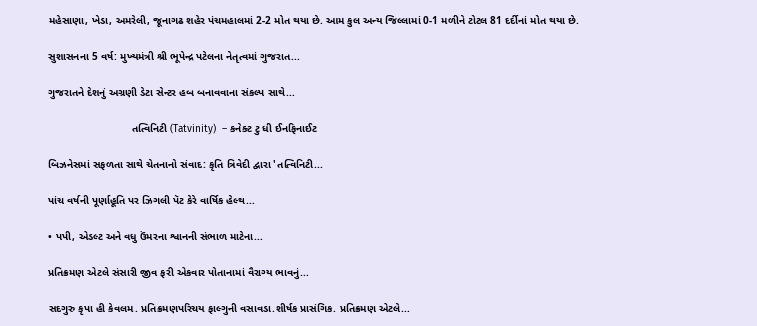મહેસાણા, ખેડા, અમરેલી, જૂનાગઢ શહેર પંચમહાલમાં 2-2 મોત થયા છે. આમ કુલ અન્ય જિલ્લામાં 0-1 મળીને ટોટલ 81 દર્દીનાં મોત થયા છે.

સુશાસનના 5 વર્ષ: મુખ્યમંત્રી શ્રી ભૂપેન્દ્ર પટેલના નેતૃત્વમાં ગુજરાત...

ગુજરાતને દેશનું અગ્રણી ડેટા સેન્ટર હબ બનાવવાના સંકલ્પ સાથે...

                            તત્વિનિટી (Tatvinity)  – કનેક્ટ ટુ ધી ઈનફિનાઈટ

બિઝનેસમાં સફળતા સાથે ચેતનાનો સંવાદ: કૃતિ ત્રિવેદી દ્વારા 'તત્વિનિટી...

પાંચ વર્ષની પૂર્ણાહૂતિ પર ઝિગલી પૅટ કેરે વાર્ષિક હેલ્થ...

• પપી, એડલ્ટ અને વધુ ઉંમરના શ્વાનની સંભાળ માટેના...

પ્રતિક્રમણ એટલે સંસારી જીવ ફરી એકવાર પોતાનામાં વૈરાગ્ય ભાવનું...

સદગુરુ કૃપા હી કેવલમ. પ્રતિક્રમણપરિચય ફાલ્ગુની વસાવડા.શીર્ષક પ્રાસંગિક. પ્રતિક્રમણ એટલે...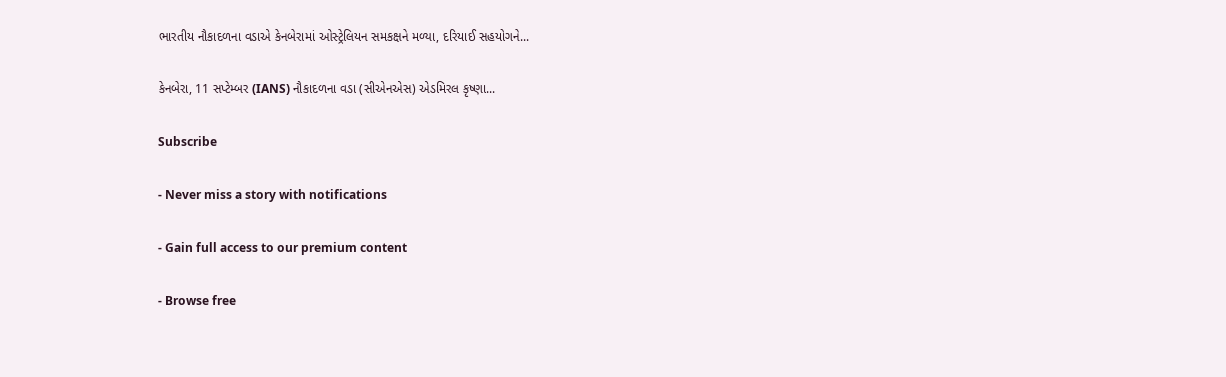ભારતીય નૌકાદળના વડાએ કેનબેરામાં ઓસ્ટ્રેલિયન સમકક્ષને મળ્યા, દરિયાઈ સહયોગને...

કેનબેરા, 11 સપ્ટેમ્બર (IANS) નૌકાદળના વડા (સીએનએસ) એડમિરલ કૃષ્ણા...

Subscribe

- Never miss a story with notifications

- Gain full access to our premium content

- Browse free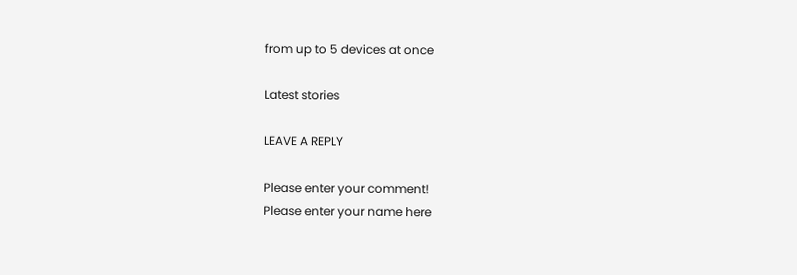from up to 5 devices at once

Latest stories

LEAVE A REPLY

Please enter your comment!
Please enter your name here